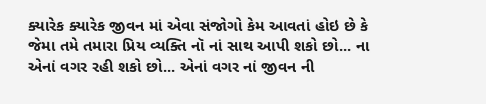ક્યારેક ક્યારેક જીવન માં એવા સંજોગો કેમ આવતાં હોઇ છે કે જેમા તમે તમારા પ્રિય વ્યક્તિ નૉ નાં સાથ આપી શકો છો... ના એનાં વગર રહી શકો છો... એનાં વગર નાં જીવન ની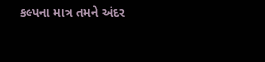કલ્પના માત્ર તમને અંદર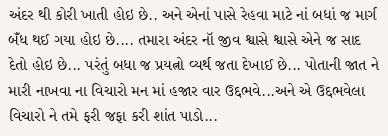અંદર થી કોરી ખાતી હોઇ છે.. અને એનાં પાસે રેહવા માટે નાં બધાં જ માર્ગ બઁધ થઈ ગયા હોઇ છે.... તમારા અંદર નૉ જીવ શ્વાસે શ્વાસે એને જ સાદ દેતો હોઇ છે... પરંતું બધા જ પ્રયત્નો વ્યર્થ જતા દેખાઈ છે... પોતાની જાત ને મારી નાખવા ના વિચારો મન માં હજાર વાર ઉદ્દભવે...અને એ ઉદ્દભવેલા વિચારો ને તમે ફરી જફા કરી શાંત પાડો...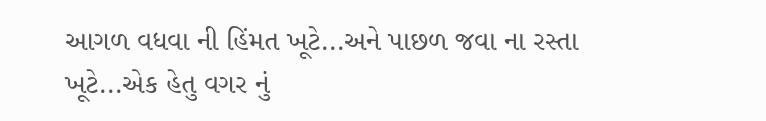આગળ વધવા ની હિંમત ખૂટે...અને પાછળ જવા ના રસ્તા ખૂટે...એક હેતુ વગર નું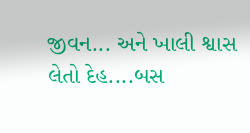જીવન... અને ખાલી શ્વાસ લેતો દેહ....બસ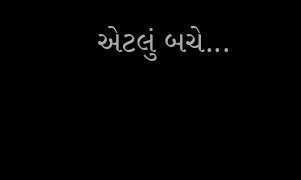એટલું બચે...